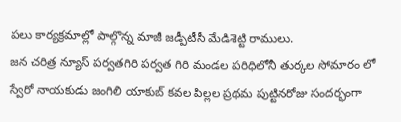పలు కార్యక్రమాల్లో పాల్గొన్న మాజీ జడ్పీటీసీ మేడిశెట్టి రాములు.
జన చరిత్ర న్యూస్ పర్వతగిరి పర్వత గిరి మండల పరిధిలోనీ తుర్కల సోమారం లో స్వేరో నాయకుడు జంగిలి యాకుబ్ కవల పిల్లల ప్రథమ పుట్టినరోజు సందర్భంగా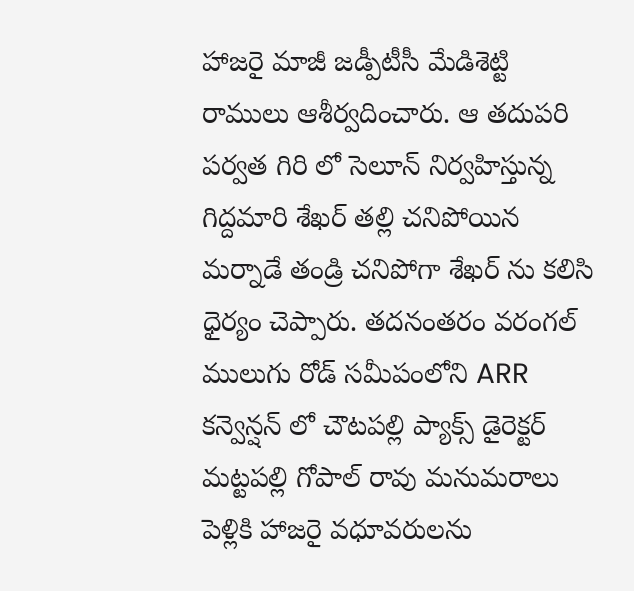హాజరై మాజీ జడ్పీటీసీ మేడిశెట్టి రాములు ఆశీర్వదించారు. ఆ తదుపరి పర్వత గిరి లో సెలూన్ నిర్వహిస్తున్న గిద్దమారి శేఖర్ తల్లి చనిపోయిన మర్నాడే తండ్రి చనిపోగా శేఖర్ ను కలిసి ధైర్యం చెప్పారు. తదనంతరం వరంగల్ ములుగు రోడ్ సమీపంలోని ARR కన్వెన్షన్ లో చౌటపల్లి ప్యాక్స్ డైరెక్టర్ మట్టపల్లి గోపాల్ రావు మనుమరాలు పెళ్లికి హాజరై వధూవరులను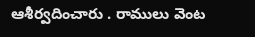ఆశీర్వదించారు . రాములు వెంట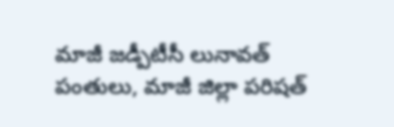మాజీ జడ్పీటీసీ లునావత్ పంతులు, మాజీ జిల్లా పరిషత్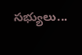సభ్యులు...